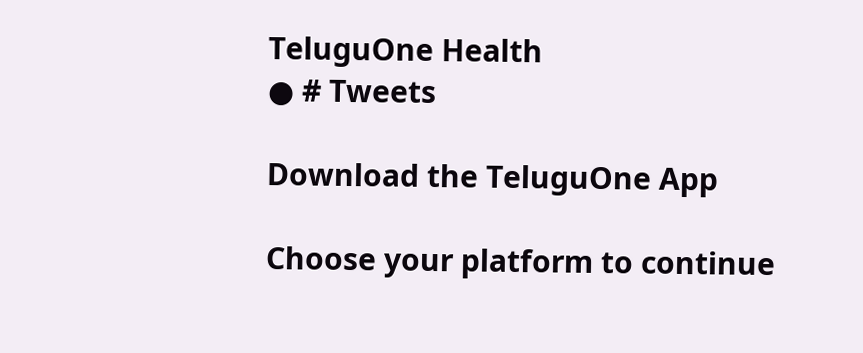TeluguOne Health
● # Tweets

Download the TeluguOne App

Choose your platform to continue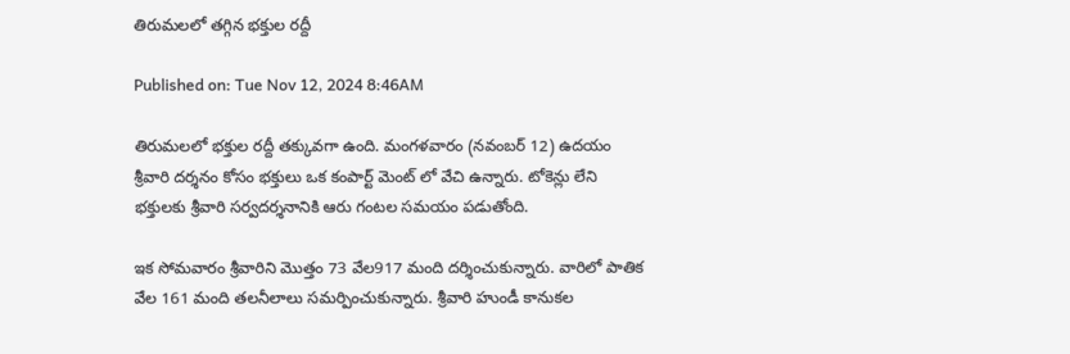తిరుమలలో తగ్గిన భక్తుల రద్దీ

Published on: Tue Nov 12, 2024 8:46AM

తిరుమలలో భక్తుల రద్దీ తక్కువగా ఉంది. మంగళవారం (నవంబర్ 12) ఉదయం శ్రీవారి దర్శనం కోసం భక్తులు ఒక కంపార్ట్ మెంట్ లో వేచి ఉన్నారు. టోకెన్లు లేని భక్తులకు శ్రీవారి సర్వదర్శనానికి ఆరు గంటల సమయం పడుతోంది.

ఇక సోమవారం శ్రీవారిని మొత్తం 73 వేల917 మంది దర్శించుకున్నారు. వారిలో పాతిక వేల 161 మంది తలనీలాలు సమర్పించుకున్నారు. శ్రీవారి హుండీ కానుకల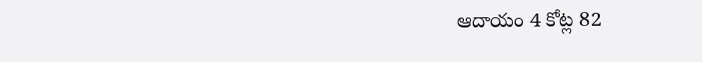ఆదాయం 4 కోట్ల 82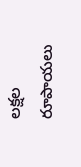లక్షల రూపాయలు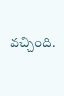వచ్చింది.